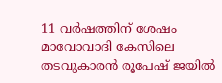11 വര്‍ഷത്തിന് ശേഷം മാവോവാദി കേസിലെ തടവുകാരന്‍ രൂപേഷ് ജയില്‍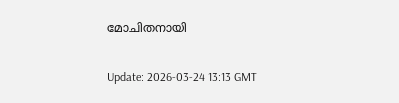മോചിതനായി

Update: 2026-03-24 13:13 GMT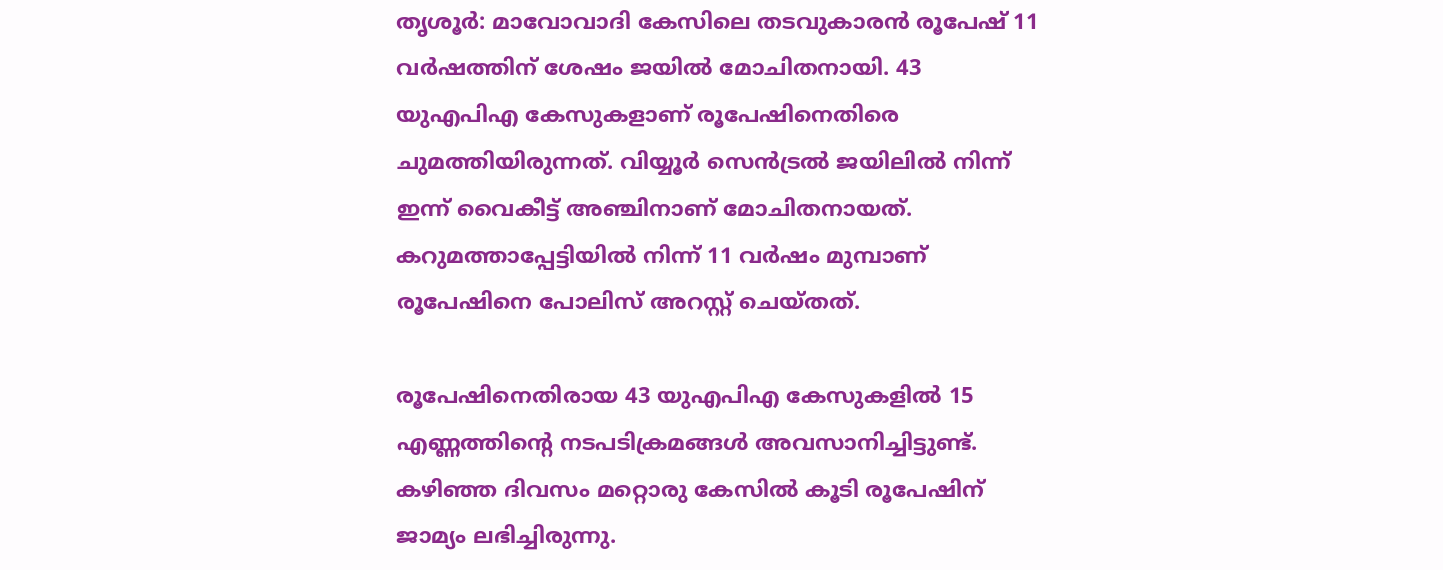തൃശൂര്‍: മാവോവാദി കേസിലെ തടവുകാരന്‍ രൂപേഷ് 11 വര്‍ഷത്തിന് ശേഷം ജയില്‍ മോചിതനായി. 43 യുഎപിഎ കേസുകളാണ് രൂപേഷിനെതിരെ ചുമത്തിയിരുന്നത്. വിയ്യൂര്‍ സെന്‍ട്രല്‍ ജയിലില്‍ നിന്ന് ഇന്ന് വൈകീട്ട് അഞ്ചിനാണ് മോചിതനായത്. കറുമത്താപ്പേട്ടിയില്‍ നിന്ന് 11 വര്‍ഷം മുമ്പാണ് രൂപേഷിനെ പോലിസ് അറസ്റ്റ് ചെയ്തത്.

രൂപേഷിനെതിരായ 43 യുഎപിഎ കേസുകളില്‍ 15 എണ്ണത്തിന്റെ നടപടിക്രമങ്ങള്‍ അവസാനിച്ചിട്ടുണ്ട്. കഴിഞ്ഞ ദിവസം മറ്റൊരു കേസില്‍ കൂടി രൂപേഷിന് ജാമ്യം ലഭിച്ചിരുന്നു.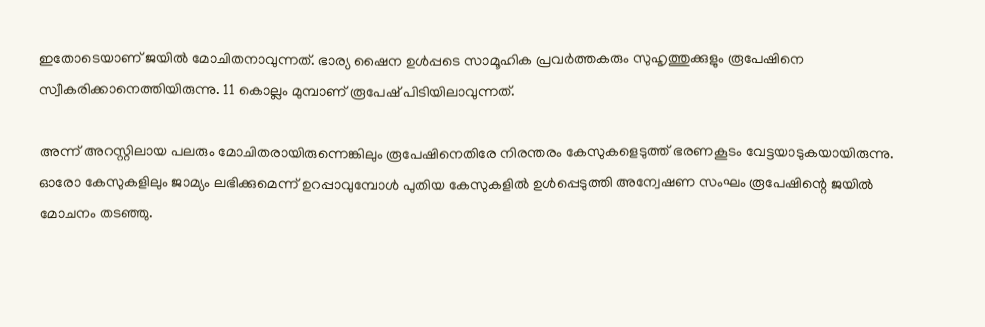ഇതോടെയാണ് ജയില്‍ മോചിതനാവുന്നത്. ഭാര്യ ഷൈന ഉള്‍പ്പടെ സാമൂഹിക പ്രവര്‍ത്തകരും സുഹൃത്തുക്കുളും രൂപേഷിനെ സ്വീകരിക്കാനെത്തിയിരുന്നു. 11 കൊല്ലം മുമ്പാണ് രൂപേഷ് പിടിയിലാവുന്നത്.

അന്ന് അറസ്റ്റിലായ പലരും മോചിതരായിരുന്നെങ്കിലും രൂപേഷിനെതിരേ നിരന്തരം കേസുകളെടുത്ത് ഭരണകൂടം വേട്ടയാടുകയായിരുന്നു. ഓരോ കേസുകളിലും ജാമ്യം ലഭിക്കുമെന്ന് ഉറപ്പാവുമ്പോള്‍ പുതിയ കേസുകളില്‍ ഉള്‍പ്പെടുത്തി അന്വേഷണ സംഘം രൂപേഷിന്റെ ജയില്‍ മോചനം തടഞ്ഞു.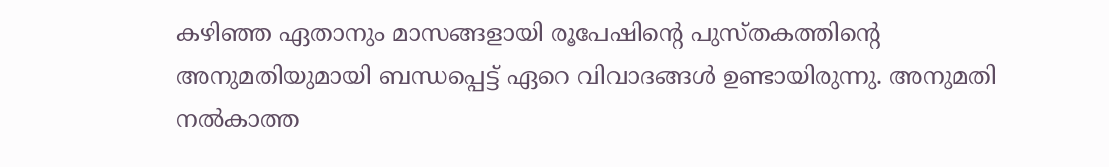കഴിഞ്ഞ ഏതാനും മാസങ്ങളായി രൂപേഷിന്റെ പുസ്തകത്തിന്റെ അനുമതിയുമായി ബന്ധപ്പെട്ട് ഏറെ വിവാദങ്ങള്‍ ഉണ്ടായിരുന്നു. അനുമതി നല്‍കാത്ത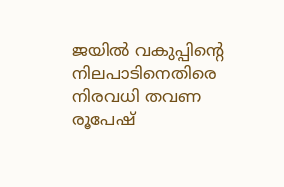ജയില്‍ വകുപ്പിന്റെ നിലപാടിനെതിരെ നിരവധി തവണ രൂപേഷ്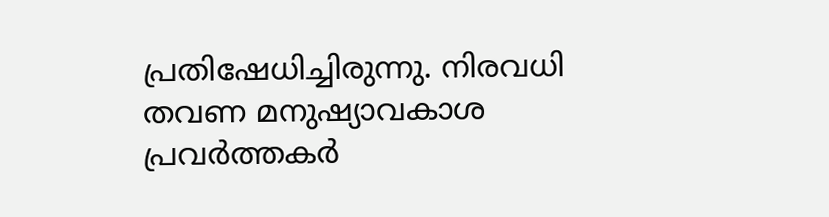പ്രതിഷേധിച്ചിരുന്നു. നിരവധി തവണ മനുഷ്യാവകാശ പ്രവര്‍ത്തകര്‍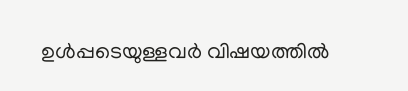ഉള്‍പ്പടെയുള്ളവര്‍ വിഷയത്തില്‍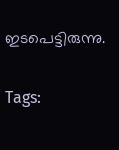ഇടപെട്ടിരുന്നു.

Tags: